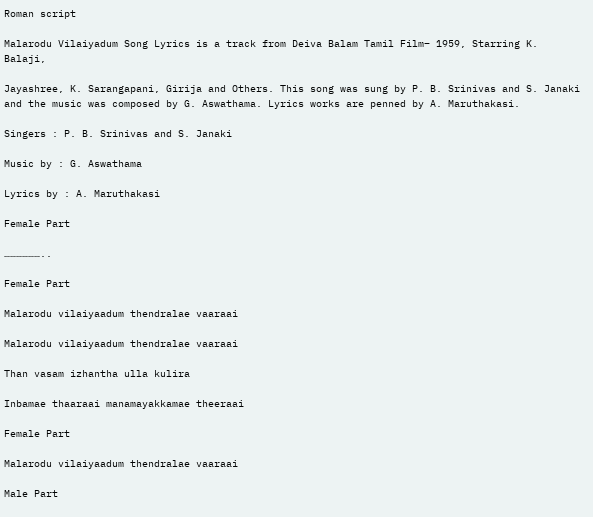Roman script

Malarodu Vilaiyadum Song Lyrics is a track from Deiva Balam Tamil Film– 1959, Starring K. Balaji,

Jayashree, K. Sarangapani, Girija and Others. This song was sung by P. B. Srinivas and S. Janaki and the music was composed by G. Aswathama. Lyrics works are penned by A. Maruthakasi.

Singers : P. B. Srinivas and S. Janaki

Music by : G. Aswathama

Lyrics by : A. Maruthakasi

Female Part

………………..

Female Part

Malarodu vilaiyaadum thendralae vaaraai

Malarodu vilaiyaadum thendralae vaaraai

Than vasam izhantha ulla kulira

Inbamae thaaraai manamayakkamae theeraai

Female Part

Malarodu vilaiyaadum thendralae vaaraai

Male Part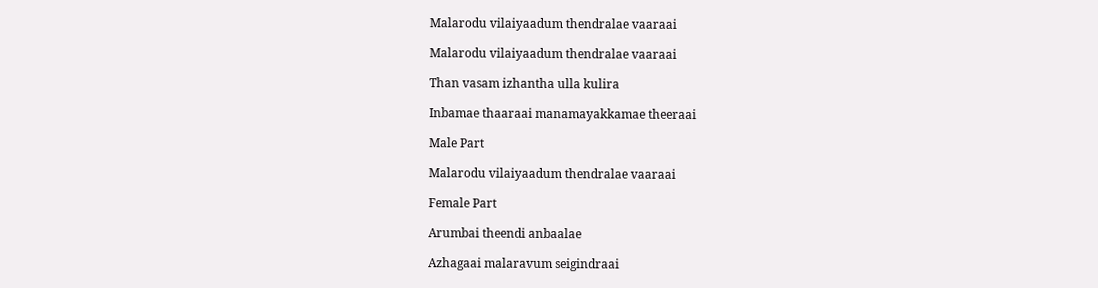Malarodu vilaiyaadum thendralae vaaraai

Malarodu vilaiyaadum thendralae vaaraai

Than vasam izhantha ulla kulira

Inbamae thaaraai manamayakkamae theeraai

Male Part

Malarodu vilaiyaadum thendralae vaaraai

Female Part

Arumbai theendi anbaalae

Azhagaai malaravum seigindraai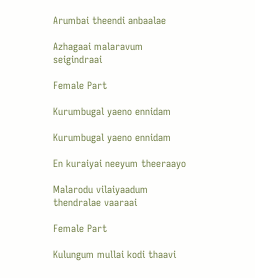Arumbai theendi anbaalae

Azhagaai malaravum seigindraai

Female Part

Kurumbugal yaeno ennidam

Kurumbugal yaeno ennidam

En kuraiyai neeyum theeraayo

Malarodu vilaiyaadum thendralae vaaraai

Female Part

Kulungum mullai kodi thaavi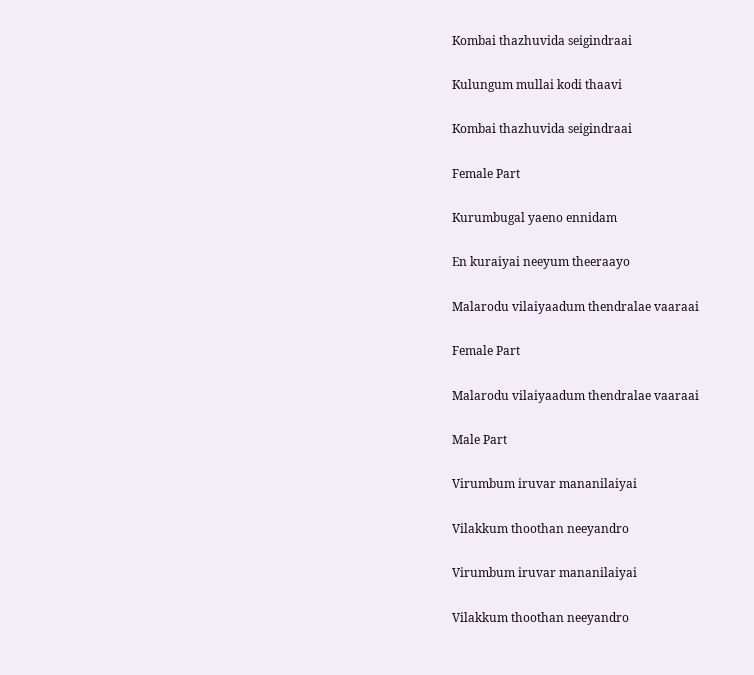Kombai thazhuvida seigindraai

Kulungum mullai kodi thaavi

Kombai thazhuvida seigindraai

Female Part

Kurumbugal yaeno ennidam

En kuraiyai neeyum theeraayo

Malarodu vilaiyaadum thendralae vaaraai

Female Part

Malarodu vilaiyaadum thendralae vaaraai

Male Part

Virumbum iruvar mananilaiyai

Vilakkum thoothan neeyandro

Virumbum iruvar mananilaiyai

Vilakkum thoothan neeyandro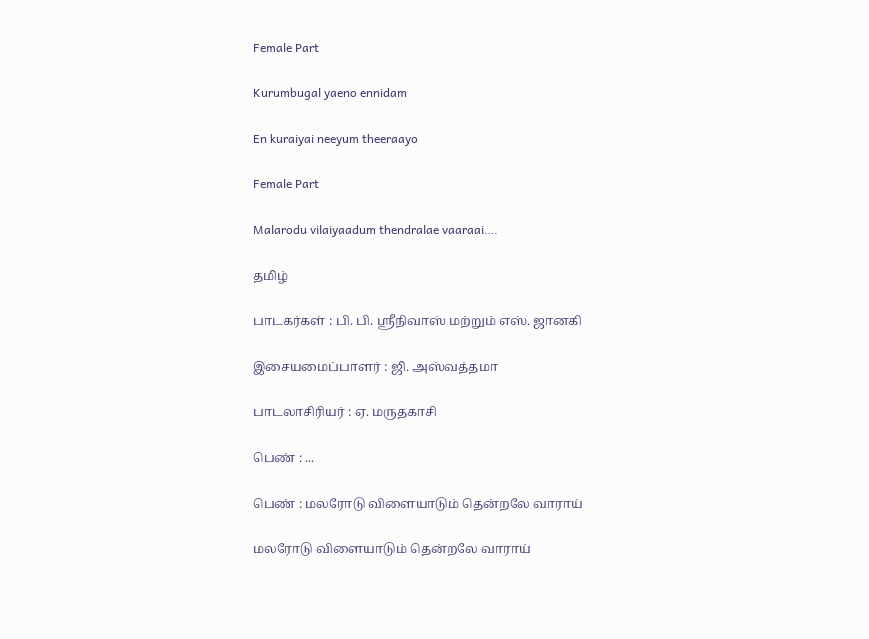Female Part

Kurumbugal yaeno ennidam

En kuraiyai neeyum theeraayo

Female Part

Malarodu vilaiyaadum thendralae vaaraai….

தமிழ்

பாடகர்கள் : பி. பி. ஸ்ரீநிவாஸ் மற்றும் எஸ். ஜானகி

இசையமைப்பாளர் : ஜி. அஸ்வத்தமா

பாடலாசிரியர் : ஏ. மருதகாசி

பெண் : ...

பெண் : மலரோடு விளையாடும் தென்றலே வாராய்

மலரோடு விளையாடும் தென்றலே வாராய்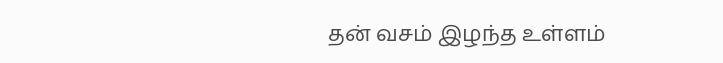தன் வசம் இழந்த உள்ளம்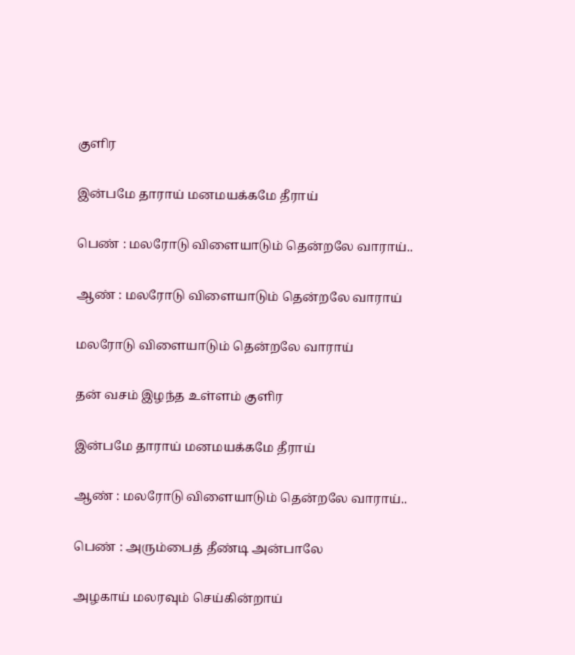குளிர

இன்பமே தாராய் மனமயக்கமே தீராய்

பெண் : மலரோடு விளையாடும் தென்றலே வாராய்..

ஆண் : மலரோடு விளையாடும் தென்றலே வாராய்

மலரோடு விளையாடும் தென்றலே வாராய்

தன் வசம் இழந்த உள்ளம் குளிர

இன்பமே தாராய் மனமயக்கமே தீராய்

ஆண் : மலரோடு விளையாடும் தென்றலே வாராய்..

பெண் : அரும்பைத் தீண்டி அன்பாலே

அழகாய் மலரவும் செய்கின்றாய்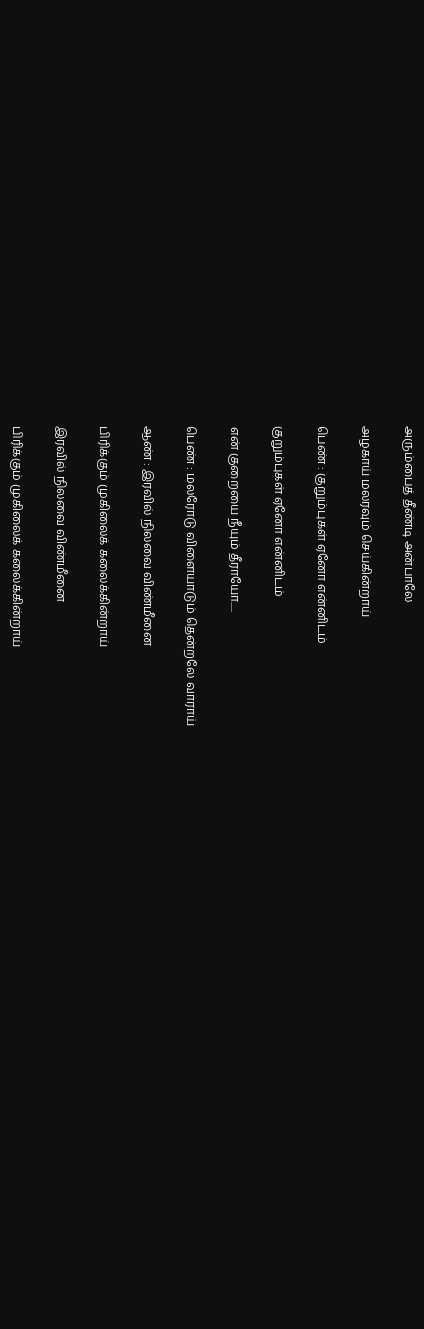அரும்பைத் தீண்டி அன்பாலே

அழகாய் மலரவும் செய்கின்றாய்

பெண் : குறும்புகள் ஏனோ என்னிடம்

குறும்புகள் ஏனோ என்னிடம்

என் குறையை நீயும் தீராயோ.....

பெண் : மலரோடு விளையாடும் தென்றலே வாராய்

ஆண் : இரவில் நிலவை விண்மீனை

பிரிக்கும் முகிலைக் கலைக்கின்றாய்

இரவில் நிலவை விண்மீனை

பிரிக்கும் முகிலைக் கலைக்கின்றாய்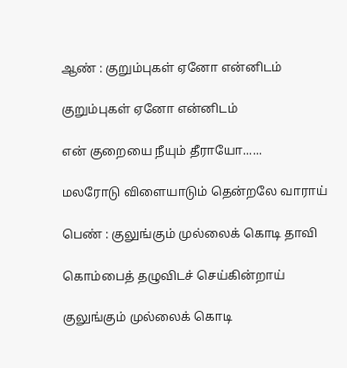ஆண் : குறும்புகள் ஏனோ என்னிடம்

குறும்புகள் ஏனோ என்னிடம்

என் குறையை நீயும் தீராயோ......

மலரோடு விளையாடும் தென்றலே வாராய்

பெண் : குலுங்கும் முல்லைக் கொடி தாவி

கொம்பைத் தழுவிடச் செய்கின்றாய்

குலுங்கும் முல்லைக் கொடி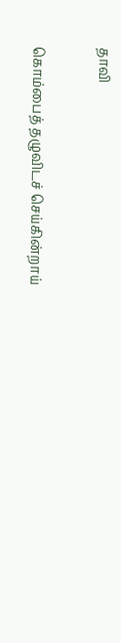தாவி

கொம்பைத் தழுவிடச் செய்கின்றாய்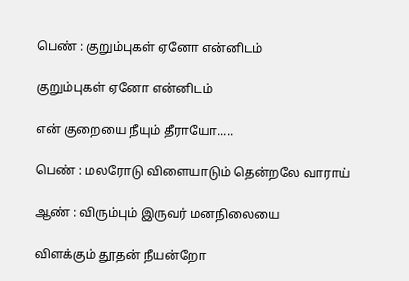பெண் : குறும்புகள் ஏனோ என்னிடம்

குறும்புகள் ஏனோ என்னிடம்

என் குறையை நீயும் தீராயோ.....

பெண் : மலரோடு விளையாடும் தென்றலே வாராய்

ஆண் : விரும்பும் இருவர் மனநிலையை

விளக்கும் தூதன் நீயன்றோ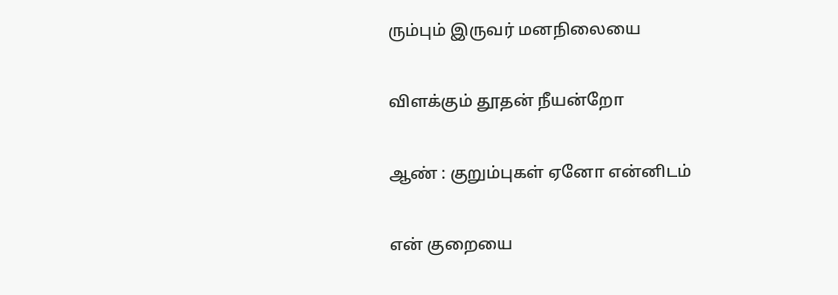ரும்பும் இருவர் மனநிலையை

விளக்கும் தூதன் நீயன்றோ

ஆண் : குறும்புகள் ஏனோ என்னிடம்

என் குறையை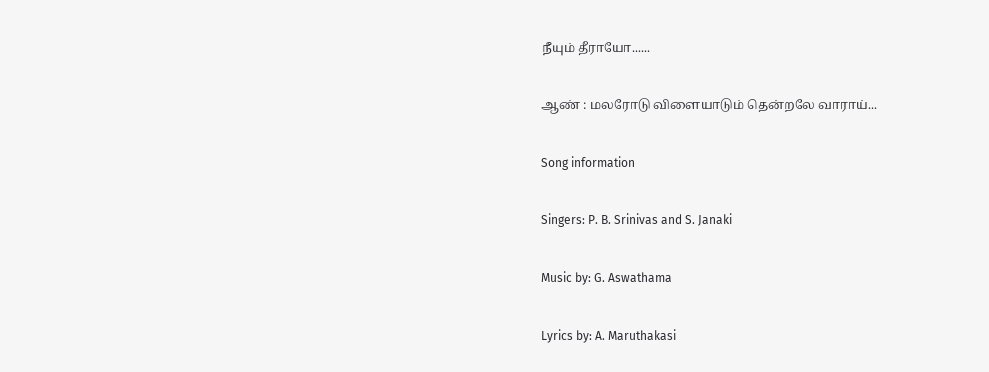நீயும் தீராயோ......

ஆண் : மலரோடு விளையாடும் தென்றலே வாராய்...

Song information

Singers: P. B. Srinivas and S. Janaki

Music by: G. Aswathama

Lyrics by: A. Maruthakasi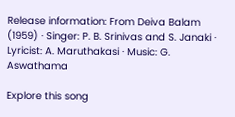Release information: From Deiva Balam (1959) · Singer: P. B. Srinivas and S. Janaki · Lyricist: A. Maruthakasi · Music: G. Aswathama

Explore this song